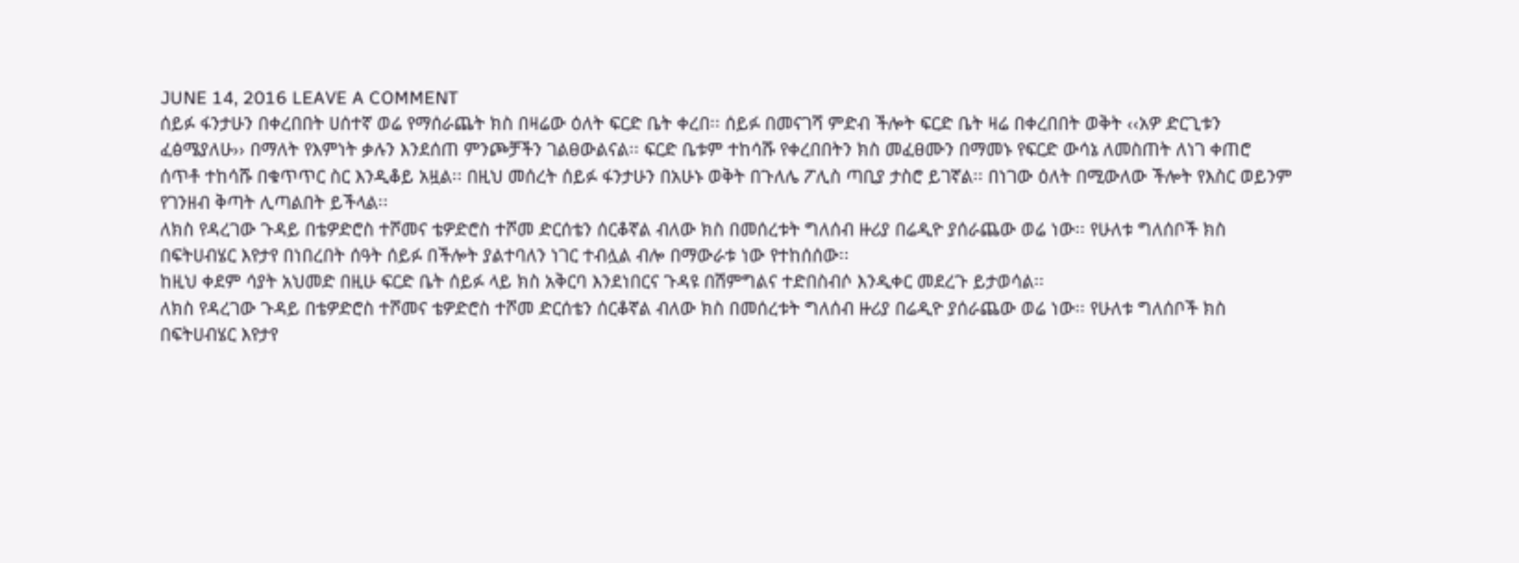JUNE 14, 2016 LEAVE A COMMENT
ሰይፉ ፋንታሁን በቀረበበት ሀሰተኛ ወሬ የማሰራጨት ክስ በዛሬው ዕለት ፍርድ ቤት ቀረበ፡፡ ሰይፉ በመናገሻ ምድብ ችሎት ፍርድ ቤት ዛሬ በቀረበበት ወቅት ‹‹አዎ ድርጊቱን ፈፅሜያለሁ›› በማለት የእምነት ቃሉን እንደሰጠ ምንጮቻችን ገልፀውልናል፡፡ ፍርድ ቤቱም ተከሳሹ የቀረበበትን ክስ መፈፀሙን በማመኑ የፍርድ ውሳኔ ለመስጠት ለነገ ቀጠሮ ሰጥቶ ተከሳሹ በቁጥጥር ስር እንዲቆይ አዟል፡፡ በዚህ መሰረት ሰይፉ ፋንታሁን በአሁኑ ወቅት በጉለሌ ፖሊስ ጣቢያ ታስሮ ይገኛል፡፡ በነገው ዕለት በሚውለው ችሎት የእስር ወይንም የገንዘብ ቅጣት ሊጣልበት ይችላል፡፡
ለክስ የዳረገው ጉዳይ በቴዎድሮስ ተሾመና ቴዎድሮስ ተሾመ ድርሰቴን ሰርቆኛል ብለው ክስ በመሰረቱት ግለሰብ ዙሪያ በሬዲዮ ያሰራጨው ወሬ ነው፡፡ የሁለቱ ግለሰቦች ክስ በፍትሀብሄር እየታየ በነበረበት ሰዓት ሰይፉ በችሎት ያልተባለን ነገር ተብሏል ብሎ በማውራቱ ነው የተከሰሰው፡፡
ከዚህ ቀደም ሳያት አህመድ በዚሁ ፍርድ ቤት ሰይፉ ላይ ክስ አቅርባ እንደነበርና ጉዳዩ በሽምግልና ተድበስብሶ እንዲቀር መደረጉ ይታወሳል፡፡
ለክስ የዳረገው ጉዳይ በቴዎድሮስ ተሾመና ቴዎድሮስ ተሾመ ድርሰቴን ሰርቆኛል ብለው ክስ በመሰረቱት ግለሰብ ዙሪያ በሬዲዮ ያሰራጨው ወሬ ነው፡፡ የሁለቱ ግለሰቦች ክስ በፍትሀብሄር እየታየ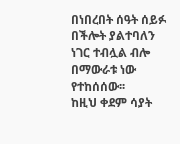በነበረበት ሰዓት ሰይፉ በችሎት ያልተባለን ነገር ተብሏል ብሎ በማውራቱ ነው የተከሰሰው፡፡
ከዚህ ቀደም ሳያት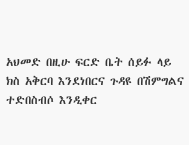አህመድ በዚሁ ፍርድ ቤት ሰይፉ ላይ ክስ አቅርባ እንደነበርና ጉዳዩ በሽምግልና ተድበስብሶ እንዲቀር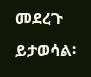መደረጉ ይታወሳል፡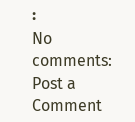፡
No comments:
Post a Comment